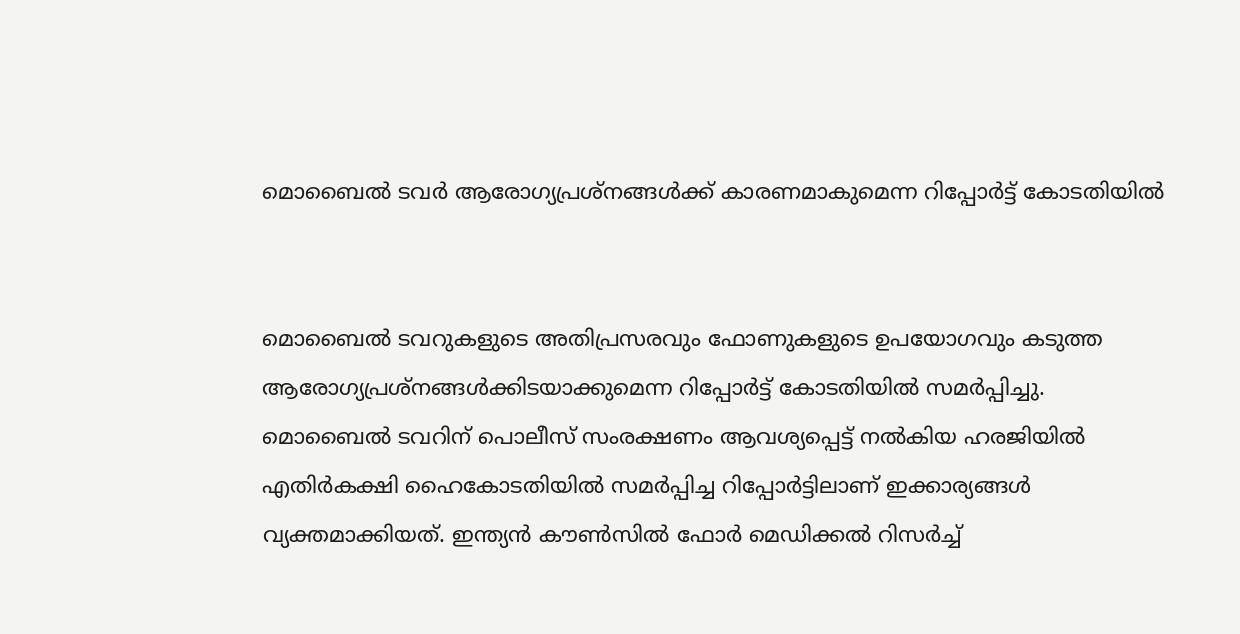മൊബൈല്‍ ടവര്‍ ആരോഗ്യപ്രശ്നങ്ങള്‍ക്ക് കാരണമാകുമെന്ന റിപ്പോര്‍ട്ട് കോടതിയില്‍


മൊബൈല്‍ ടവറുകളുടെ അതിപ്രസരവും ഫോണുകളുടെ ഉപയോഗവും കടുത്ത ആരോഗ്യപ്രശ്നങ്ങള്‍ക്കിടയാക്കുമെന്ന റിപ്പോര്‍ട്ട് കോടതിയില്‍ സമര്‍പ്പിച്ചു.
മൊബൈല്‍ ടവറിന് പൊലീസ് സംരക്ഷണം ആവശ്യപ്പെട്ട് നല്‍കിയ ഹരജിയില്‍ എതിര്‍കക്ഷി ഹൈകോടതിയില്‍ സമര്‍പ്പിച്ച റിപ്പോര്‍ട്ടിലാണ് ഇക്കാര്യങ്ങള്‍ വ്യക്തമാക്കിയത്. ഇന്ത്യന്‍ കൗണ്‍സില്‍ ഫോര്‍ മെഡിക്കല്‍ റിസര്‍ച്ച്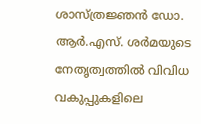ശാസ്ത്രജ്ഞന്‍ ഡോ. ആര്‍.എസ്. ശര്‍മയുടെ നേതൃത്വത്തില്‍ വിവിധ വകുപ്പുകളിലെ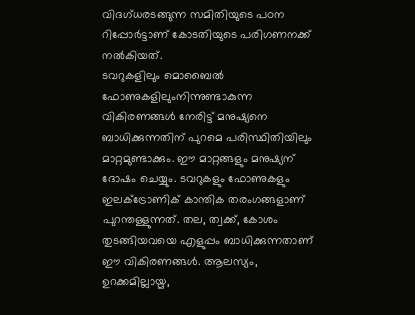വിദഗ്ധരടങ്ങുന്ന സമിതിയുടെ പഠന റിപ്പോര്‍ട്ടാണ് കോടതിയുടെ പരിഗണനക്ക് നല്‍കിയത്.
ടവറുകളിലും മൊബൈല്‍ ഫോണുകളിലുംനിന്നുണ്ടാകുന്ന വികിരണങ്ങള്‍ നേരിട്ട് മനുഷ്യനെ ബാധിക്കുന്നതിന് പുറമെ പരിസ്ഥിതിയിലും മാറ്റമുണ്ടാക്കും. ഈ മാറ്റങ്ങളും മനുഷ്യന് ദോഷം ചെയ്യും. ടവറുകളും ഫോണുകളും ഇലക്ട്രോണിക് കാന്തിക തരംഗങ്ങളാണ് പുറന്തള്ളുന്നത്. തല, ത്വക്ക്, കോശം തുടങ്ങിയവയെ എളുപ്പം ബാധിക്കുന്നതാണ് ഈ വികിരണങ്ങള്‍. ആലസ്യം, ഉറക്കമില്ലായ്മ,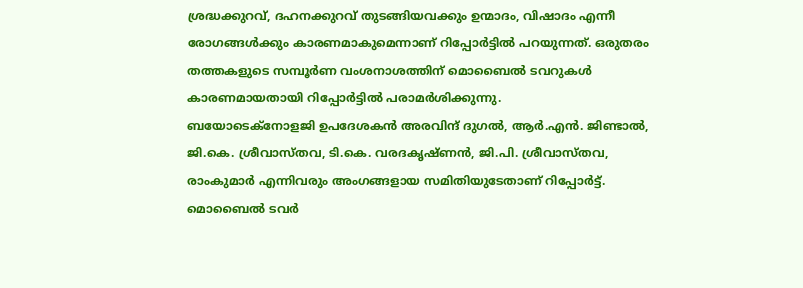ശ്രദ്ധക്കുറവ്, ദഹനക്കുറവ് തുടങ്ങിയവക്കും ഉന്മാദം, വിഷാദം എന്നീ രോഗങ്ങള്‍ക്കും കാരണമാകുമെന്നാണ് റിപ്പോര്‍ട്ടില്‍ പറയുന്നത്. ഒരുതരം തത്തകളുടെ സമ്പൂര്‍ണ വംശനാശത്തിന് മൊബൈല്‍ ടവറുകള്‍ കാരണമായതായി റിപ്പോര്‍ട്ടില്‍ പരാമര്‍ശിക്കുന്നു.
ബയോടെക്നോളജി ഉപദേശകന്‍ അരവിന്ദ് ദുഗല്‍, ആര്‍.എന്‍. ജിണ്ടാല്‍, ജി.കെ. ശ്രീവാസ്തവ, ടി.കെ. വരദകൃഷ്ണന്‍, ജി.പി. ശ്രീവാസ്തവ, രാംകുമാര്‍ എന്നിവരും അംഗങ്ങളായ സമിതിയുടേതാണ് റിപ്പോര്‍ട്ട്.
മൊബൈല്‍ ടവര്‍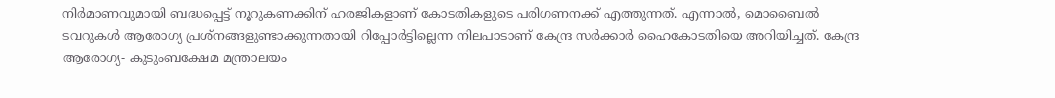നിര്‍മാണവുമായി ബദ്ധപ്പെട്ട് നൂറുകണക്കിന് ഹരജികളാണ് കോടതികളുടെ പരിഗണനക്ക് എത്തുന്നത്. എന്നാല്‍, മൊബൈല്‍ ടവറുകള്‍ ആരോഗ്യ പ്രശ്നങ്ങളുണ്ടാക്കുന്നതായി റിപ്പോര്‍ട്ടില്ലെന്ന നിലപാടാണ് കേന്ദ്ര സര്‍ക്കാര്‍ ഹൈകോടതിയെ അറിയിച്ചത്. കേന്ദ്ര ആരോഗ്യ- കുടുംബക്ഷേമ മന്ത്രാലയം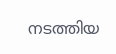നടത്തിയ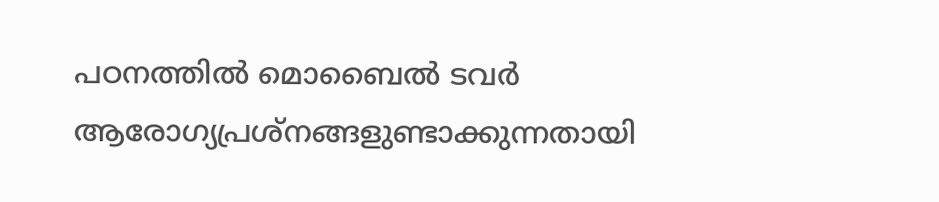പഠനത്തില്‍ മൊബൈല്‍ ടവര്‍ ആരോഗ്യപ്രശ്നങ്ങളുണ്ടാക്കുന്നതായി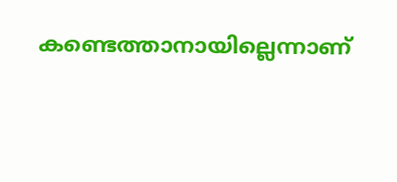കണ്ടെത്താനായില്ലെന്നാണ്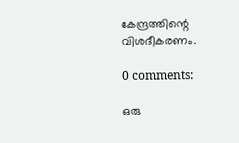കേന്ദ്രത്തിന്റെ വിശദീകരണം.

0 comments:

ഒരു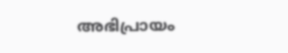അഭിപ്രായം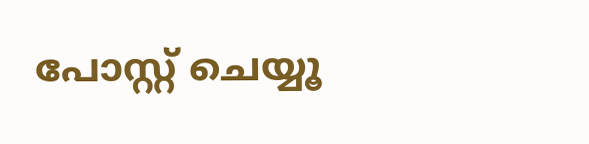പോസ്റ്റ് ചെയ്യൂ